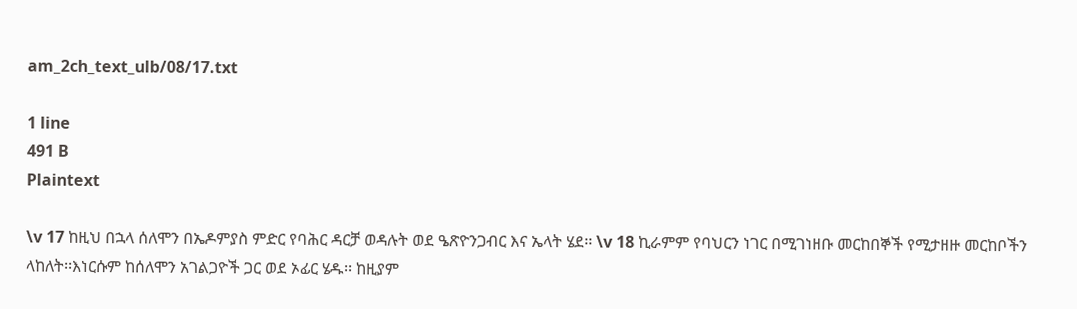am_2ch_text_ulb/08/17.txt

1 line
491 B
Plaintext

\v 17 ከዚህ በኋላ ሰለሞን በኤዶምያስ ምድር የባሕር ዳርቻ ወዳሉት ወደ ዔጽዮንጋብር እና ኤላት ሄደ፡፡ \v 18 ኪራምም የባህርን ነገር በሚገነዘቡ መርከበኞች የሚታዘዙ መርከቦችን ላከለት፡፡እነርሱም ከሰለሞን አገልጋዮች ጋር ወደ ኦፊር ሄዱ፡፡ ከዚያም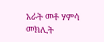አራት መቶ ሃምሳ መክሊት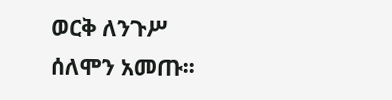ወርቅ ለንጉሥ ሰለሞን አመጡ፡፡